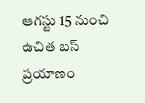ఆగస్టు 15 నుంచి ఉచిత బస్ ప్రయాణం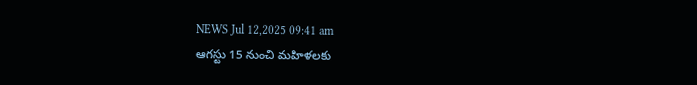NEWS Jul 12,2025 09:41 am
ఆగస్టు 15 నుంచి మహిళలకు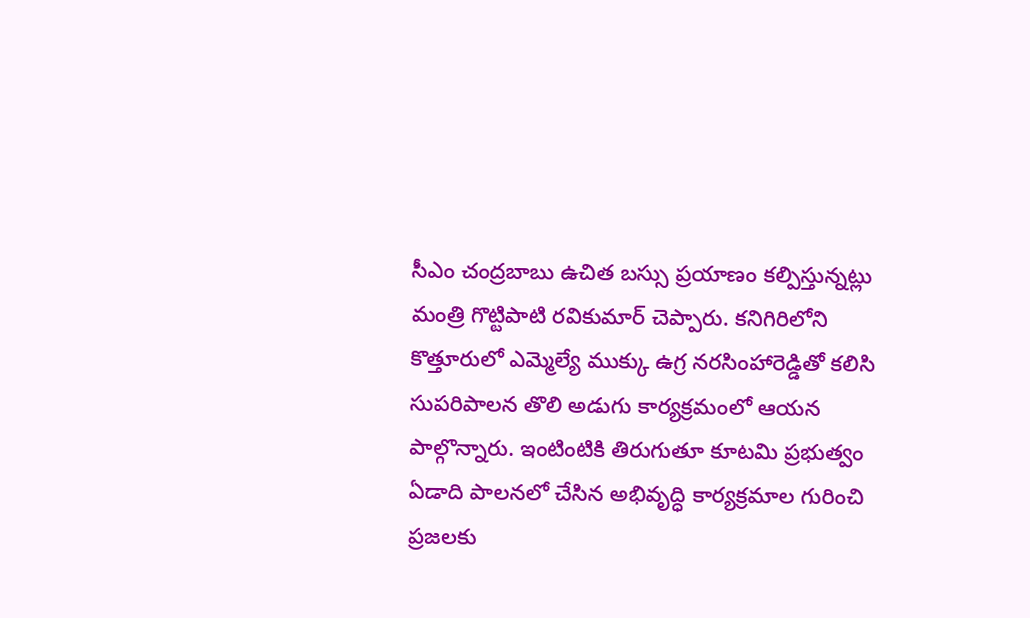సీఎం చంద్రబాబు ఉచిత బస్సు ప్రయాణం కల్పిస్తున్నట్లు మంత్రి గొట్టిపాటి రవికుమార్ చెప్పారు. కనిగిరిలోని కొత్తూరులో ఎమ్మెల్యే ముక్కు ఉగ్ర నరసింహారెడ్డితో కలిసి సుపరిపాలన తొలి అడుగు కార్యక్రమంలో ఆయన పాల్గొన్నారు. ఇంటింటికి తిరుగుతూ కూటమి ప్రభుత్వం ఏడాది పాలనలో చేసిన అభివృద్ధి కార్యక్రమాల గురించి ప్రజలకు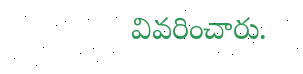వివరించారు.